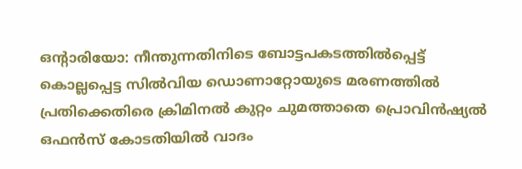ഒന്റാരിയോ: നീന്തുന്നതിനിടെ ബോട്ടപകടത്തിൽപ്പെട്ട് കൊല്ലപ്പെട്ട സിൽവിയ ഡൊണാറ്റോയുടെ മരണത്തിൽ പ്രതിക്കെതിരെ ക്രിമിനൽ കുറ്റം ചുമത്താതെ പ്രൊവിൻഷ്യൽ ഒഫൻസ് കോടതിയിൽ വാദം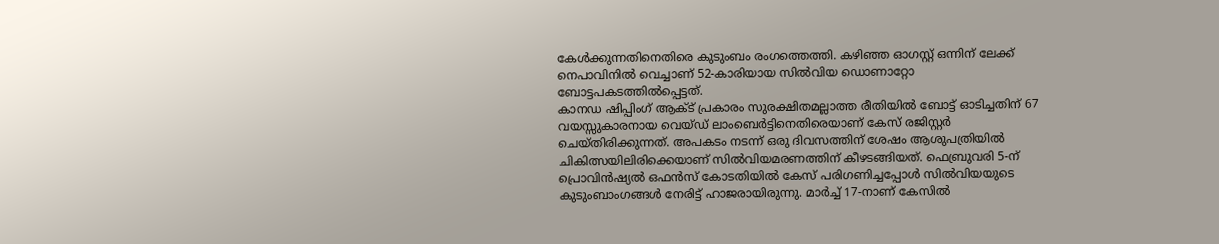കേൾക്കുന്നതിനെതിരെ കുടുംബം രംഗത്തെത്തി. കഴിഞ്ഞ ഓഗസ്റ്റ് ഒന്നിന് ലേക്ക് നെപാവിനിൽ വെച്ചാണ് 52-കാരിയായ സിൽവിയ ഡൊണാറ്റോ ബോട്ടപകടത്തിൽപ്പെട്ടത്.
കാനഡ ഷിപ്പിംഗ് ആക്ട് പ്രകാരം സുരക്ഷിതമല്ലാത്ത രീതിയിൽ ബോട്ട് ഓടിച്ചതിന് 67 വയസ്സുകാരനായ വെയ്ഡ് ലാംബെർട്ടിനെതിരെയാണ് കേസ് രജിസ്റ്റർ ചെയ്തിരിക്കുന്നത്. അപകടം നടന്ന് ഒരു ദിവസത്തിന് ശേഷം ആശുപത്രിയിൽ ചികിത്സയിലിരിക്കെയാണ് സിൽവിയമരണത്തിന് കീഴടങ്ങിയത്. ഫെബ്രുവരി 5-ന് പ്രൊവിൻഷ്യൽ ഒഫൻസ് കോടതിയിൽ കേസ് പരിഗണിച്ചപ്പോൾ സിൽവിയയുടെ കുടുംബാംഗങ്ങൾ നേരിട്ട് ഹാജരായിരുന്നു. മാർച്ച് 17-നാണ് കേസിൽ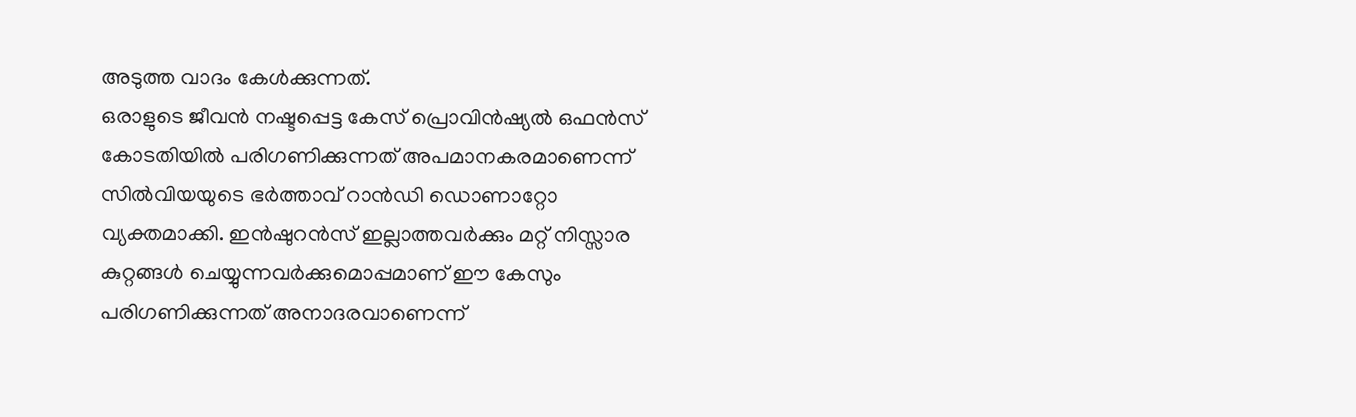അടുത്ത വാദം കേൾക്കുന്നത്.
ഒരാളുടെ ജീവൻ നഷ്ടപ്പെട്ട കേസ് പ്രൊവിൻഷ്യൽ ഒഫൻസ് കോടതിയിൽ പരിഗണിക്കുന്നത് അപമാനകരമാണെന്ന് സിൽവിയയുടെ ഭർത്താവ് റാൻഡി ഡൊണാറ്റോ വ്യക്തമാക്കി. ഇൻഷുറൻസ് ഇല്ലാത്തവർക്കും മറ്റ് നിസ്സാര കുറ്റങ്ങൾ ചെയ്യുന്നവർക്കുമൊപ്പമാണ് ഈ കേസും പരിഗണിക്കുന്നത് അനാദരവാണെന്ന്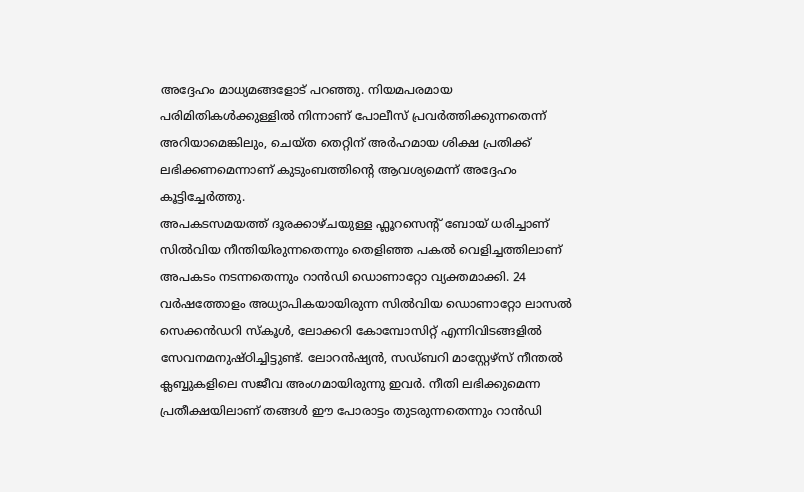അദ്ദേഹം മാധ്യമങ്ങളോട് പറഞ്ഞു. നിയമപരമായ പരിമിതികൾക്കുള്ളിൽ നിന്നാണ് പോലീസ് പ്രവർത്തിക്കുന്നതെന്ന് അറിയാമെങ്കിലും, ചെയ്ത തെറ്റിന് അർഹമായ ശിക്ഷ പ്രതിക്ക് ലഭിക്കണമെന്നാണ് കുടുംബത്തിന്റെ ആവശ്യമെന്ന് അദ്ദേഹം കൂട്ടിച്ചേർത്തു.
അപകടസമയത്ത് ദൂരക്കാഴ്ചയുള്ള ഫ്ലൂറസെന്റ് ബോയ് ധരിച്ചാണ് സിൽവിയ നീന്തിയിരുന്നതെന്നും തെളിഞ്ഞ പകൽ വെളിച്ചത്തിലാണ് അപകടം നടന്നതെന്നും റാൻഡി ഡൊണാറ്റോ വ്യക്തമാക്കി. 24 വർഷത്തോളം അധ്യാപികയായിരുന്ന സിൽവിയ ഡൊണാറ്റോ ലാസൽ സെക്കൻഡറി സ്കൂൾ, ലോക്കറി കോമ്പോസിറ്റ് എന്നിവിടങ്ങളിൽ സേവനമനുഷ്ഠിച്ചിട്ടുണ്ട്. ലോറൻഷ്യൻ, സഡ്ബറി മാസ്റ്റേഴ്സ് നീന്തൽ ക്ലബ്ബുകളിലെ സജീവ അംഗമായിരുന്നു ഇവർ. നീതി ലഭിക്കുമെന്ന പ്രതീക്ഷയിലാണ് തങ്ങൾ ഈ പോരാട്ടം തുടരുന്നതെന്നും റാൻഡി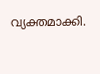വ്യക്തമാക്കി.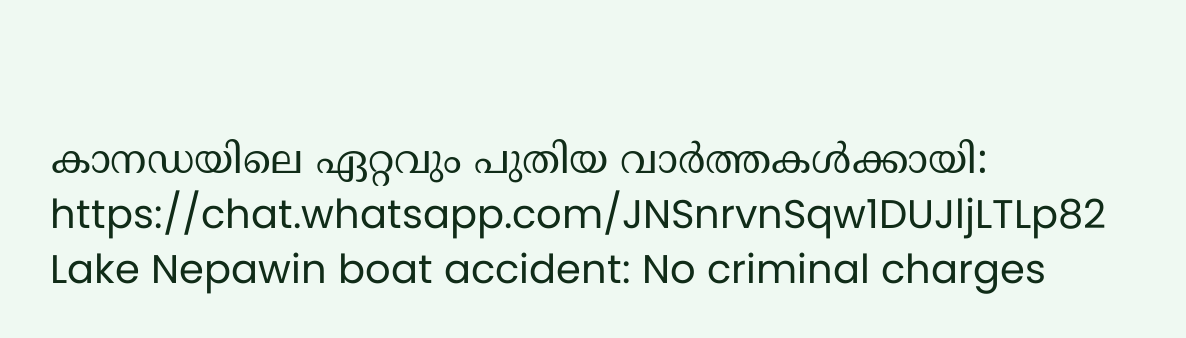കാനഡയിലെ ഏറ്റവും പുതിയ വാർത്തകൾക്കായി: https://chat.whatsapp.com/JNSnrvnSqw1DUJljLTLp82
Lake Nepawin boat accident: No criminal charges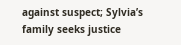against suspect; Sylvia’s family seeks justice